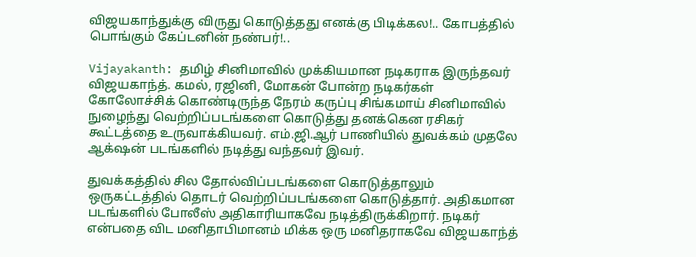விஜயகாந்துக்கு விருது கொடுத்தது எனக்கு பிடிக்கல!.. கோபத்தில் பொங்கும் கேப்டனின் நண்பர்!..

Vijayakanth: தமிழ் சினிமாவில் முக்கியமான நடிகராக இருந்தவர் விஜயகாந்த். கமல், ரஜினி, மோகன் போன்ற நடிகர்கள் கோலோச்சிக் கொண்டிருந்த நேரம் கருப்பு சிங்கமாய் சினிமாவில் நுழைந்து வெற்றிப்படங்களை கொடுத்து தனக்கென ரசிகர் கூட்டத்தை உருவாக்கியவர். எம்.ஜி.ஆர் பாணியில் துவக்கம் முதலே ஆக்‌ஷன் படங்களில் நடித்து வந்தவர் இவர்.

துவக்கத்தில் சில தோல்விப்படங்களை கொடுத்தாலும் ஒருகட்டத்தில் தொடர் வெற்றிப்படங்களை கொடுத்தார். அதிகமான படங்களில் போலீஸ் அதிகாரியாகவே நடித்திருக்கிறார். நடிகர் என்பதை விட மனிதாபிமானம் மிக்க ஒரு மனிதராகவே விஜயகாந்த்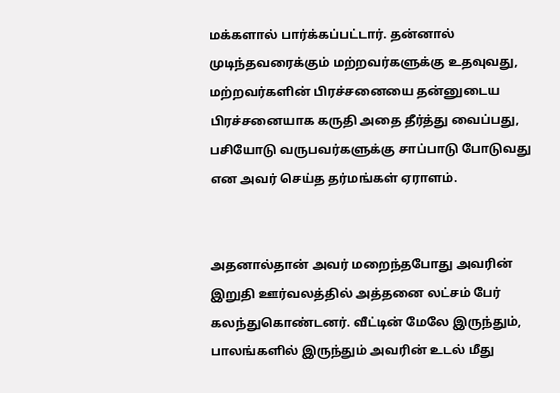மக்களால் பார்க்கப்பட்டார். தன்னால் முடிந்தவரைக்கும் மற்றவர்களுக்கு உதவுவது, மற்றவர்களின் பிரச்சனையை தன்னுடைய பிரச்சனையாக கருதி அதை தீர்த்து வைப்பது, பசியோடு வருபவர்களுக்கு சாப்பாடு போடுவது என அவர் செய்த தர்மங்கள் ஏராளம்.


அதனால்தான் அவர் மறைந்தபோது அவரின் இறுதி ஊர்வலத்தில் அத்தனை லட்சம் பேர் கலந்துகொண்டனர். வீட்டின் மேலே இருந்தும், பாலங்களில் இருந்தும் அவரின் உடல் மீது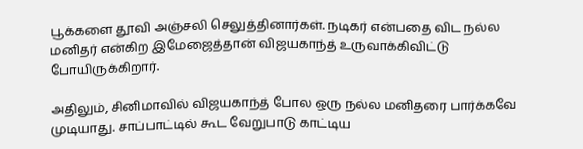பூக்களை தூவி அஞ்சலி செலுத்தினார்கள். நடிகர் என்பதை விட நல்ல மனிதர் என்கிற இமேஜைத்தான் விஜயகாந்த் உருவாக்கிவிட்டு போயிருக்கிறார்.

அதிலும், சினிமாவில் விஜயகாந்த் போல ஒரு நல்ல மனிதரை பார்க்கவே முடியாது. சாப்பாட்டில் கூட வேறுபாடு காட்டிய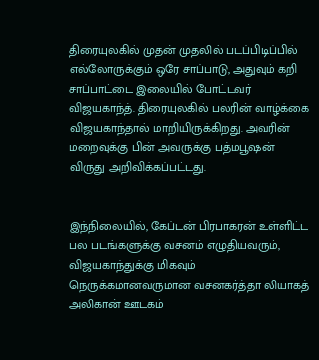திரையுலகில் முதன் முதலில் படப்பிடிப்பில் எல்லோருக்கும் ஒரே சாப்பாடு, அதுவும் கறி சாப்பாட்டை இலையில் போட்டவர் விஜயகாந்த். திரையுலகில் பலரின் வாழ்க்கை விஜயகாந்தால் மாறியிருக்கிறது. அவரின் மறைவுக்கு பின் அவருக்கு பத்மபூஷன் விருது அறிவிக்கப்பட்டது.


இந்நிலையில், கேப்டன் பிரபாகரன் உள்ளிட்ட பல படங்களுக்கு வசனம் எழுதியவரும், விஜயகாந்துக்கு மிகவும் நெருக்கமானவருமான வசனகர்த்தா லியாகத் அலிகான் ஊடகம்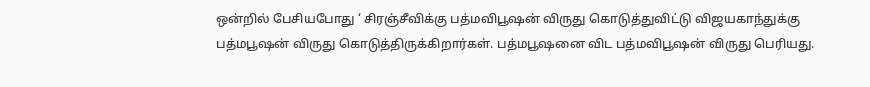ஒன்றில் பேசியபோது ‘ சிரஞ்சீவிக்கு பத்மவிபூஷன் விருது கொடுத்துவிட்டு விஜயகாந்துக்கு பத்மபூஷன் விருது கொடுத்திருக்கிறார்கள். பத்மபூஷனை விட பத்மவிபூஷன் விருது பெரியது.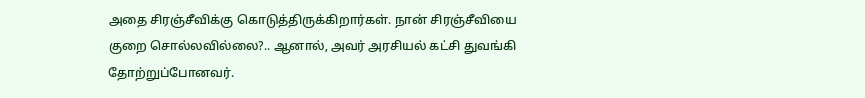அதை சிரஞ்சீவிக்கு கொடுத்திருக்கிறார்கள். நான் சிரஞ்சீவியை குறை சொல்லவில்லை?.. ஆனால், அவர் அரசியல் கட்சி துவங்கி தோற்றுப்போனவர்.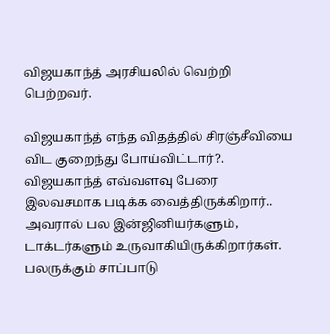விஜயகாந்த் அரசியலில் வெற்றி பெற்றவர்.

விஜயகாந்த் எந்த விதத்தில் சிரஞ்சீவியை விட குறைந்து போய்விட்டார்?. விஜயகாந்த் எவ்வளவு பேரை இலவசமாக படிக்க வைத்திருக்கிறார்.. அவரால் பல இன்ஜினியர்களும், டாக்டர்களும் உருவாகியிருக்கிறார்கள். பலருக்கும் சாப்பாடு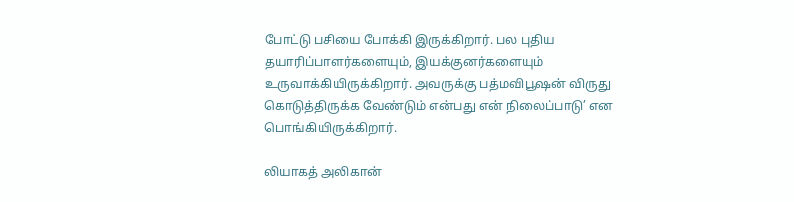போட்டு பசியை போக்கி இருக்கிறார். பல புதிய தயாரிப்பாளர்களையும், இயக்குனர்களையும் உருவாக்கியிருக்கிறார். அவருக்கு பத்மவிபூஷன் விருது கொடுத்திருக்க வேண்டும் என்பது என் நிலைப்பாடு’ என பொங்கியிருக்கிறார்.

லியாகத் அலிகான்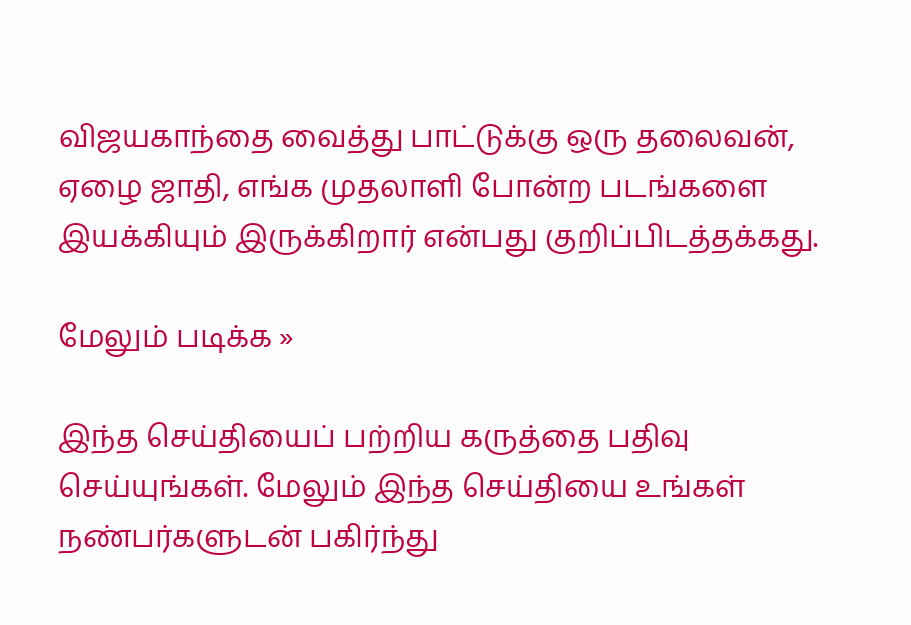விஜயகாந்தை வைத்து பாட்டுக்கு ஒரு தலைவன், ஏழை ஜாதி, எங்க முதலாளி போன்ற படங்களை இயக்கியும் இருக்கிறார் என்பது குறிப்பிடத்தக்கது.

மேலும் படிக்க »

இந்த செய்தியைப் பற்றிய கருத்தை பதிவு செய்யுங்கள். மேலும் இந்த செய்தியை உங்கள் நண்பர்களுடன் பகிர்ந்து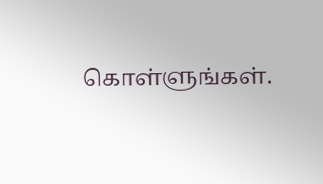கொள்ளுங்கள்.